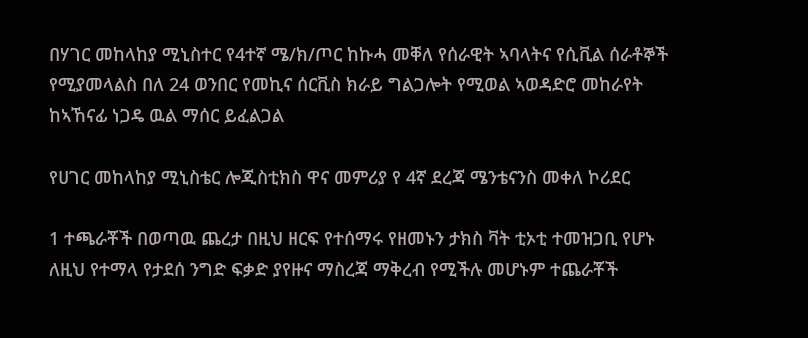በሃገር መከላከያ ሚኒስተር የ4ተኛ ሜ/ክ/ጦር ከኩሓ መቐለ የሰራዊት ኣባላትና የሲቪል ሰራቶኞች የሚያመላልስ በለ 24 ወንበር የመኪና ሰርቪስ ክራይ ግልጋሎት የሚወል ኣወዳድሮ መከራየት ከኣኸናፊ ነጋዴ ዉል ማሰር ይፈልጋል

የሀገር መከላከያ ሚኒስቴር ሎጂስቲክስ ዋና መምሪያ የ 4ኛ ደረጃ ሜንቴናንስ መቀለ ኮሪደር

1 ተጫራቾች በወጣዉ ጨረታ በዚህ ዘርፍ የተሰማሩ የዘመኑን ታክስ ቫት ቲኦቲ ተመዝጋቢ የሆኑ ለዚህ የተማላ የታደሰ ንግድ ፍቃድ ያየዙና ማስረጃ ማቅረብ የሚችሉ መሆኑም ተጨራቾች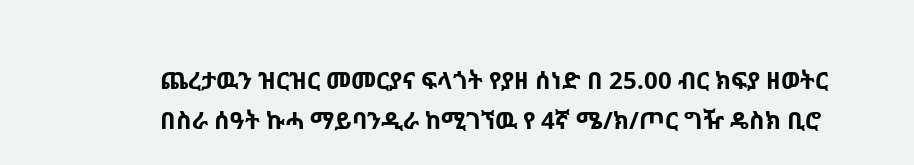ጨረታዉን ዝርዝር መመርያና ፍላጎት የያዘ ሰነድ በ 25.00 ብር ክፍያ ዘወትር በስራ ሰዓት ኩሓ ማይባንዲራ ከሚገኘዉ የ 4ኛ ሜ/ክ/ጦር ግዥ ዴስክ ቢሮ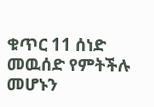ቁጥር 11 ሰነድ መዉሰድ የምትችሉ መሆኑን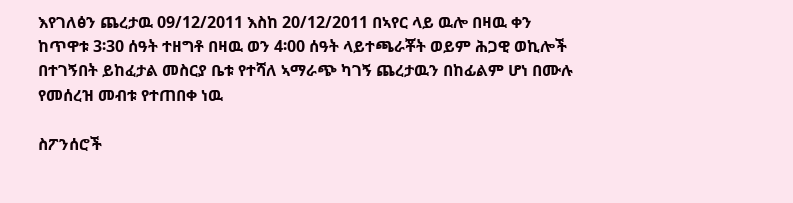እየገለፅን ጨረታዉ 09/12/2011 እስከ 20/12/2011 በኣየር ላይ ዉሎ በዛዉ ቀን ከጥዋቱ 3፡30 ሰዓት ተዘግቶ በዛዉ ወን 4፡00 ሰዓት ላይተጫራቾት ወይም ሕጋዊ ወኪሎች በተገኝበት ይከፈታል መስርያ ቤቱ የተሻለ ኣማራጭ ካገኝ ጨረታዉን በከፊልም ሆነ በሙሉ የመሰረዝ መብቱ የተጠበቀ ነዉ

ስፖንሰሮች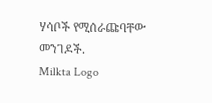ሃሳቦች የሚሰራጩባቸው መንገዶች.
Milkta Logo